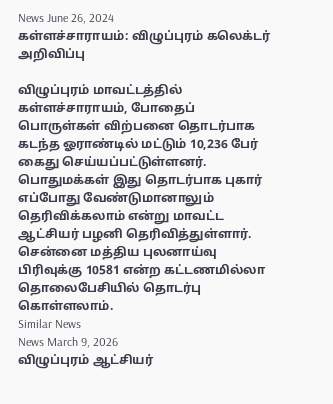News June 26, 2024
கள்ளச்சாராயம்: விழுப்புரம் கலெக்டர் அறிவிப்பு

விழுப்புரம் மாவட்டத்தில் கள்ளச்சாராயம், போதைப் பொருள்கள் விற்பனை தொடர்பாக கடந்த ஓராண்டில் மட்டும் 10,236 பேர் கைது செய்யப்பட்டுள்ளனர். பொதுமக்கள் இது தொடர்பாக புகார் எப்போது வேண்டுமானாலும் தெரிவிக்கலாம் என்று மாவட்ட ஆட்சியர் பழனி தெரிவித்துள்ளார். சென்னை மத்திய புலனாய்வு பிரிவுக்கு 10581 என்ற கட்டணமில்லா தொலைபேசியில் தொடர்பு கொள்ளலாம்.
Similar News
News March 9, 2026
விழுப்புரம் ஆட்சியர்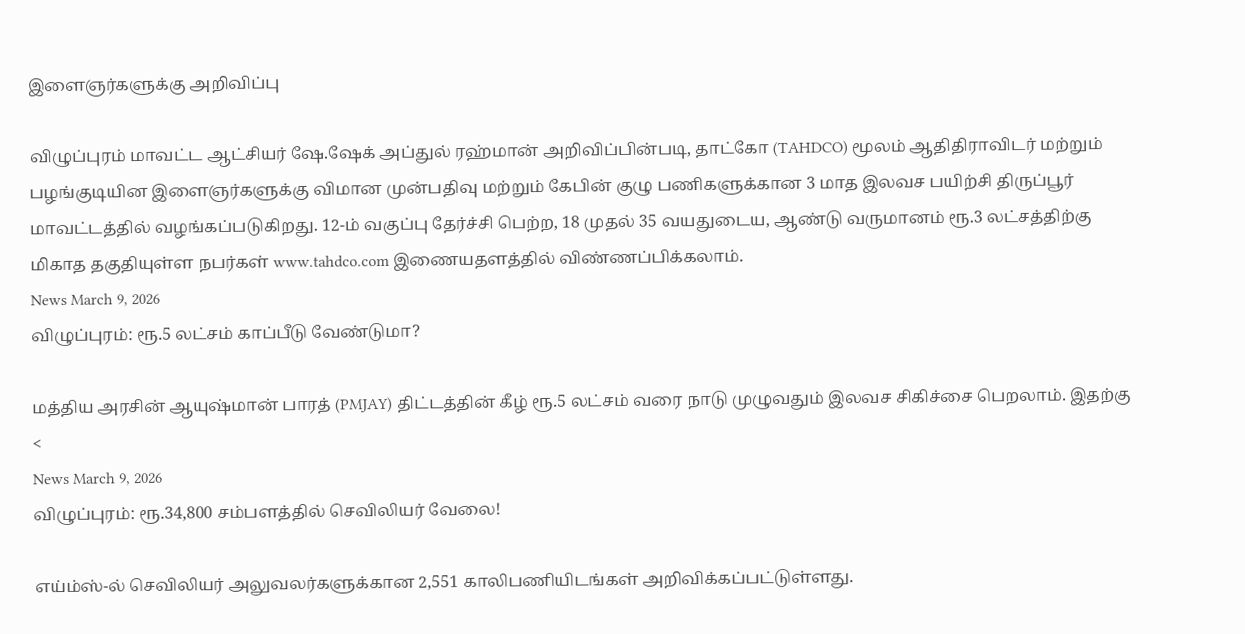இளைஞர்களுக்கு அறிவிப்பு

விழுப்புரம் மாவட்ட ஆட்சியர் ஷே.ஷேக் அப்துல் ரஹ்மான் அறிவிப்பின்படி, தாட்கோ (TAHDCO) மூலம் ஆதிதிராவிடர் மற்றும் பழங்குடியின இளைஞர்களுக்கு விமான முன்பதிவு மற்றும் கேபின் குழு பணிகளுக்கான 3 மாத இலவச பயிற்சி திருப்பூர் மாவட்டத்தில் வழங்கப்படுகிறது. 12-ம் வகுப்பு தேர்ச்சி பெற்ற, 18 முதல் 35 வயதுடைய, ஆண்டு வருமானம் ரூ.3 லட்சத்திற்கு மிகாத தகுதியுள்ள நபர்கள் www.tahdco.com இணையதளத்தில் விண்ணப்பிக்கலாம்.
News March 9, 2026
விழுப்புரம்: ரூ.5 லட்சம் காப்பீடு வேண்டுமா?

மத்திய அரசின் ஆயுஷ்மான் பாரத் (PMJAY) திட்டத்தின் கீழ் ரூ.5 லட்சம் வரை நாடு முழுவதும் இலவச சிகிச்சை பெறலாம். இதற்கு <
News March 9, 2026
விழுப்புரம்: ரூ.34,800 சம்பளத்தில் செவிலியர் வேலை!

எய்ம்ஸ்-ல் செவிலியர் அலுவலர்களுக்கான 2,551 காலிபணியிடங்கள் அறிவிக்கப்பட்டுள்ளது.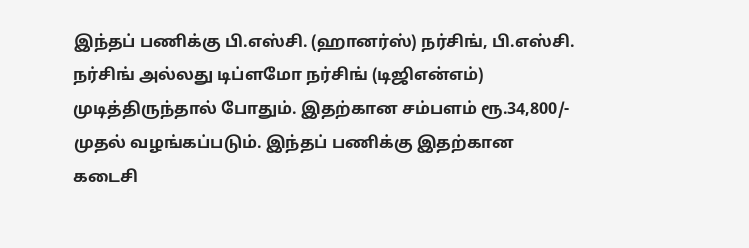இந்தப் பணிக்கு பி.எஸ்சி. (ஹானர்ஸ்) நர்சிங், பி.எஸ்சி. நர்சிங் அல்லது டிப்ளமோ நர்சிங் (டிஜிஎன்எம்) முடித்திருந்தால் போதும். இதற்கான சம்பளம் ரூ.34,800/- முதல் வழங்கப்படும். இந்தப் பணிக்கு இதற்கான கடைசி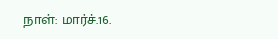நாள்: மார்ச்.16.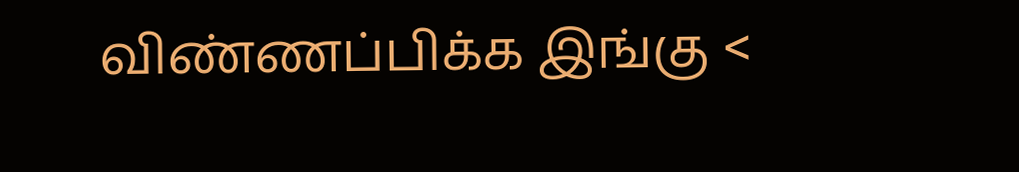விண்ணப்பிக்க இங்கு <